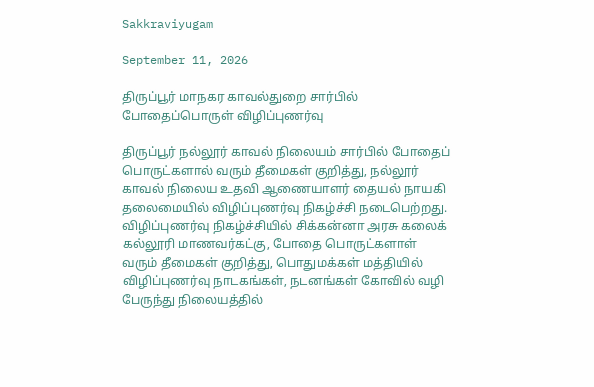Sakkraviyugam

September 11, 2026

திருப்பூர் மாநகர காவல்துறை சார்பில் போதைப்பொருள் விழிப்புணர்வு

திருப்பூர் நல்லூர் காவல் நிலையம் சார்பில் போதைப் பொருட்களால் வரும் தீமைகள் குறித்து, நல்லூர் காவல் நிலைய உதவி ஆணையாளர் தையல் நாயகி தலைமையில் விழிப்புணர்வு நிகழ்ச்சி நடைபெற்றது. விழிப்புணர்வு நிகழ்ச்சியில் சிக்கன்னா அரசு கலைக் கல்லூரி மாணவர்கட்கு, போதை பொருட்களாள் வரும் தீமைகள் குறித்து, பொதுமக்கள் மத்தியில் விழிப்புணர்வு நாடகங்கள், நடனங்கள் கோவில் வழி பேருந்து நிலையத்தில்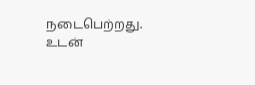நடைபெற்றது. உடன்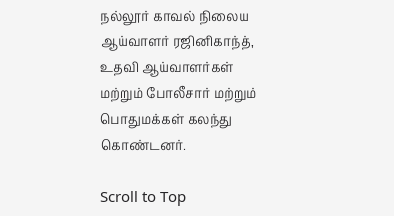நல்லூர் காவல் நிலைய ஆய்வாளர் ரஜினிகாந்த், உதவி ஆய்வாளர்கள் மற்றும் போலீசார் மற்றும் பொதுமக்கள் கலந்து கொண்டனர்.

Scroll to Top